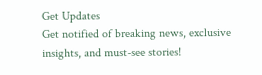Get Updates
Get notified of breaking news, exclusive insights, and must-see stories!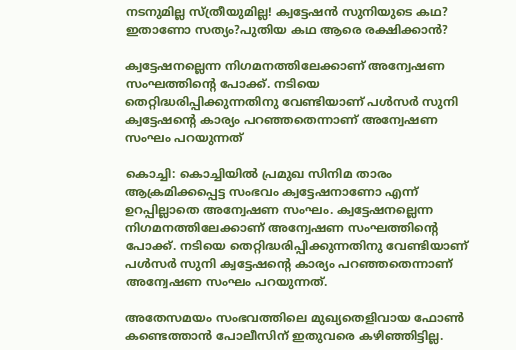നടനുമില്ല സ്ത്രീയുമില്ല! ക്വട്ടേഷന്‍ സുനിയുടെ കഥ? ഇതാണോ സത്യം?പുതിയ കഥ ആരെ രക്ഷിക്കാന്‍?

ക്വട്ടേഷനല്ലെന്ന നിഗമനത്തിലേക്കാണ് അന്വേഷണ സംഘത്തിന്റെ പോക്ക്. നടിയെ തെറ്റിദ്ധരിപ്പിക്കുന്നതിനു വേണ്ടിയാണ് പള്‍സര്‍ സുനി ക്വട്ടേഷന്റെ കാര്യം പറഞ്ഞതെന്നാണ് അന്വേഷണ സംഘം പറയുന്നത്

കൊച്ചി: കൊച്ചിയില്‍ പ്രമുഖ സിനിമ താരം ആക്രമിക്കപ്പെട്ട സംഭവം ക്വട്ടേഷനാണോ എന്ന് ഉറപ്പില്ലാതെ അന്വേഷണ സംഘം. ക്വട്ടേഷനല്ലെന്ന നിഗമനത്തിലേക്കാണ് അന്വേഷണ സംഘത്തിന്റെ പോക്ക്. നടിയെ തെറ്റിദ്ധരിപ്പിക്കുന്നതിനു വേണ്ടിയാണ് പള്‍സര്‍ സുനി ക്വട്ടേഷന്റെ കാര്യം പറഞ്ഞതെന്നാണ് അന്വേഷണ സംഘം പറയുന്നത്.

അതേസമയം സംഭവത്തിലെ മുഖ്യതെളിവായ ഫോണ്‍ കണ്ടെത്താന്‍ പോലീസിന് ഇതുവരെ കഴിഞ്ഞിട്ടില്ല.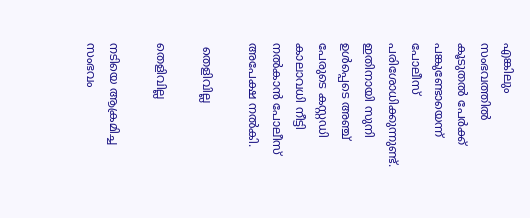എങ്കിലും സംഭവത്തില്‍ കൂടുതല്‍ പേര്‍ക്ക് പങ്കുണ്ടോയെന്ന് പോലീസ് പരിശോധിക്കുന്നുണ്ട്. ഇതിനായി സുനി ഉള്‍പ്പെടെ അഞ്ച് പേരുടെ കസ്റ്റഡി കാലാവധി നീട്ടി നല്‍കാന്‍ പോലീസ് അപേക്ഷ നല്‍കി.

 തെളിവില്ല

തെളിവില്ല

നടിയെ ആക്രമിച്ച സംഭവം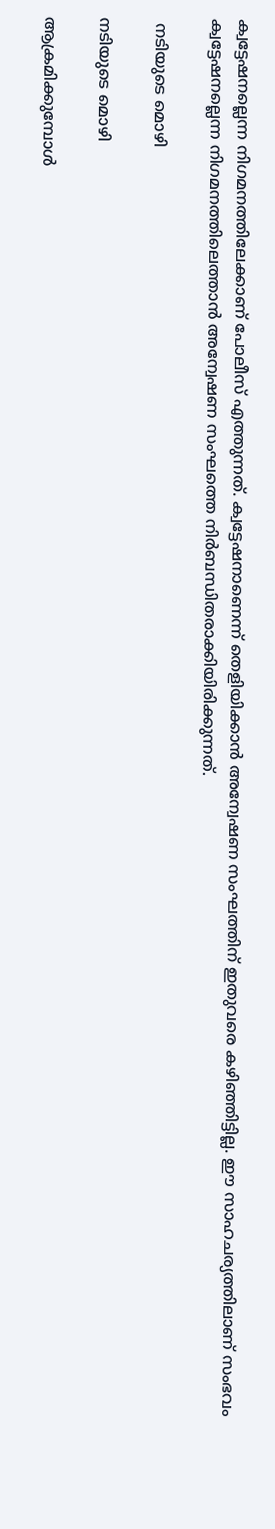ക്വട്ടേഷനല്ലെന്ന നിഗമനത്തിലേക്കാണ് പോലീസ് എത്തുന്നത്. ക്വട്ടേഷനാണെന്ന് തെളിയിക്കാന്‍ അന്വേഷണ സംഘത്തിന് ഇതുവരെ കഴിഞ്ഞിട്ടില്ല. ഈ സാഹചര്യത്തിലാണ് സംഭവം ക്വട്ടേഷനല്ലെന്ന നിഗമനത്തിലെത്താന്‍ അന്വേഷണ സംഘത്തെ നിര്‍ബന്ധിതരാക്കിയിരിക്കുന്നത്.

 നടിയുടെ മൊഴി

നടിയുടെ മൊഴി

ആക്രമിക്കുമ്പോള്‍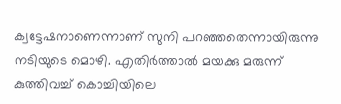ക്വട്ടേഷനാണെന്നാണ് സുനി പറഞ്ഞതെന്നായിരുന്നു നടിയുടെ മൊഴി. എതിര്‍ത്താല്‍ മയക്കു മരുന്ന് കുത്തിവച്ച് കൊച്ചിയിലെ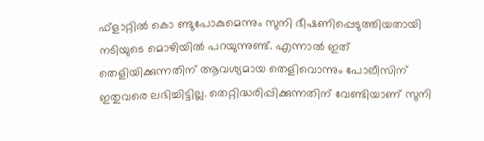ഫ്‌ളാറ്റില്‍ കൊ ണ്ടുപോകുമെന്നും സുനി ഭീഷണിപ്പെടുത്തിയതായി നടിയുടെ മൊഴിയില്‍ പറയുന്നുണ്ട്. എന്നാല്‍ ഇത് തെളിയിക്കുന്നതിന് ആവശ്യമായ തെളിവൊന്നും പോലീസിന് ഇതുവരെ ലഭിച്ചിട്ടില്ല. തെറ്റിദ്ധരിപ്പിക്കുന്നതിന് വേണ്ടിയാണ് സുനി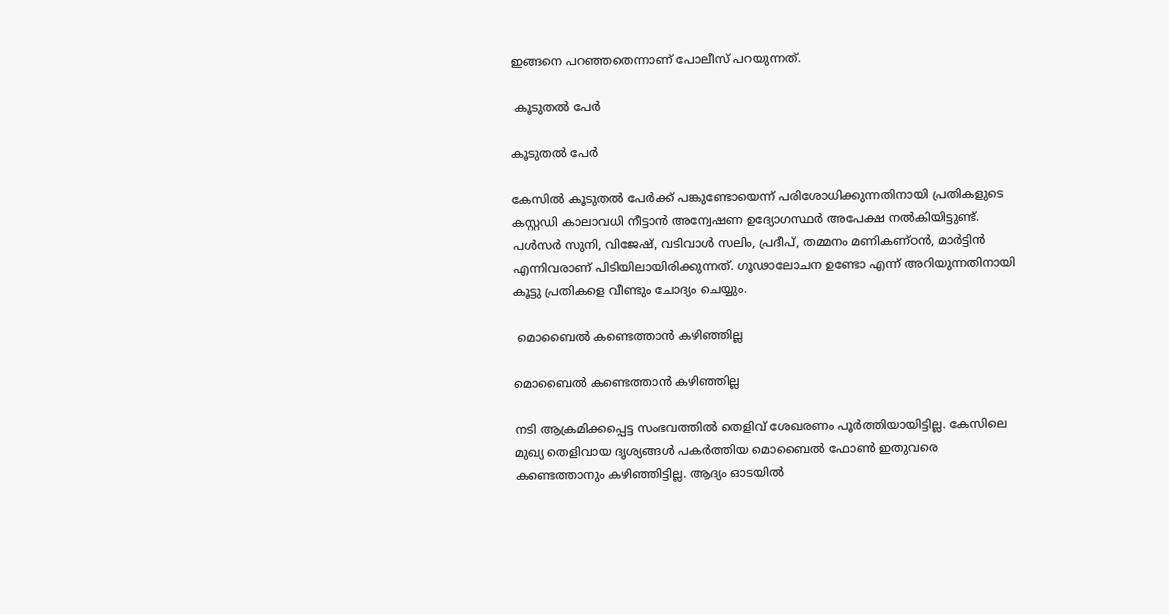ഇങ്ങനെ പറഞ്ഞതെന്നാണ് പോലീസ് പറയുന്നത്.

 കൂടുതല്‍ പേര്‍

കൂടുതല്‍ പേര്‍

കേസില്‍ കൂടുതല്‍ പേര്‍ക്ക് പങ്കുണ്ടോയെന്ന് പരിശോധിക്കുന്നതിനായി പ്രതികളുടെ കസ്റ്റഡി കാലാവധി നീട്ടാന്‍ അന്വേഷണ ഉദ്യോഗസ്ഥര്‍ അപേക്ഷ നല്‍കിയിട്ടുണ്ട്. പള്‍സര്‍ സുനി, വിജേഷ്, വടിവാള്‍ സലിം, പ്രദീപ്, തമ്മനം മണികണ്ഠന്‍, മാര്‍ട്ടിന്‍ എന്നിവരാണ് പിടിയിലായിരിക്കുന്നത്. ഗൂഢാലോചന ഉണ്ടോ എന്ന് അറിയുന്നതിനായി കൂട്ടു പ്രതികളെ വീണ്ടും ചോദ്യം ചെയ്യും.

 മൊബൈല്‍ കണ്ടെത്താന്‍ കഴിഞ്ഞില്ല

മൊബൈല്‍ കണ്ടെത്താന്‍ കഴിഞ്ഞില്ല

നടി ആക്രമിക്കപ്പെട്ട സംഭവത്തില്‍ തെളിവ് ശേഖരണം പൂര്‍ത്തിയായിട്ടില്ല. കേസിലെ മുഖ്യ തെളിവായ ദൃശ്യങ്ങള്‍ പകര്‍ത്തിയ മൊബൈല്‍ ഫോണ്‍ ഇതുവരെ കണ്ടെത്താനും കഴിഞ്ഞിട്ടില്ല. ആദ്യം ഓടയില്‍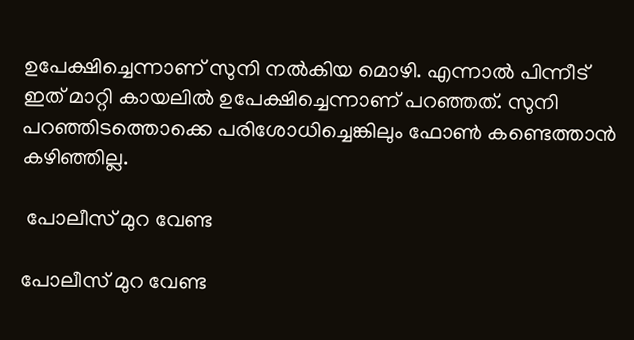ഉപേക്ഷിച്ചെന്നാണ് സുനി നല്‍കിയ മൊഴി. എന്നാല്‍ പിന്നീട് ഇത് മാറ്റി കായലില്‍ ഉപേക്ഷിച്ചെന്നാണ് പറഞ്ഞത്. സുനി പറഞ്ഞിടത്തൊക്കെ പരിശോധിച്ചെങ്കിലും ഫോണ്‍ കണ്ടെത്താന്‍ കഴിഞ്ഞില്ല.

 പോലീസ് മുറ വേണ്ട

പോലീസ് മുറ വേണ്ട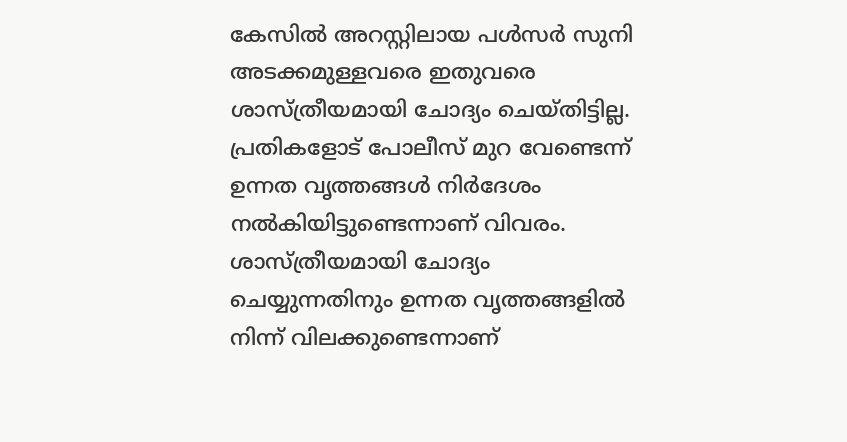കേസില്‍ അറസ്റ്റിലായ പള്‍സര്‍ സുനി അടക്കമുള്ളവരെ ഇതുവരെ ശാസ്ത്രീയമായി ചോദ്യം ചെയ്തിട്ടില്ല. പ്രതികളോട് പോലീസ് മുറ വേണ്ടെന്ന് ഉന്നത വൃത്തങ്ങള്‍ നിര്‍ദേശം നല്‍കിയിട്ടുണ്ടെന്നാണ് വിവരം. ശാസ്ത്രീയമായി ചോദ്യം ചെയ്യുന്നതിനും ഉന്നത വൃത്തങ്ങളില്‍ നിന്ന് വിലക്കുണ്ടെന്നാണ്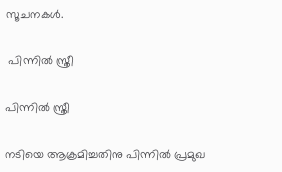സൂചനകള്‍.

 പിന്നില്‍ സ്ത്രീ

പിന്നില്‍ സ്ത്രീ

നടിയെ ആക്രമിച്ചതിനു പിന്നില്‍ പ്രമുഖ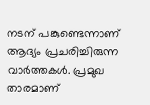നടന് പങ്കുണ്ടെന്നാണ് ആദ്യം പ്രചരിച്ചിരുന്ന വാര്‍ത്തകള്‍. പ്രമുഖ താരമാണ്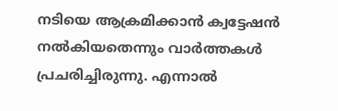നടിയെ ആക്രമിക്കാന്‍ ക്വട്ടേഷന്‍ നല്‍കിയതെന്നും വാര്‍ത്തകള്‍ പ്രചരിച്ചിരുന്നു. എന്നാല്‍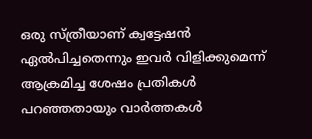ഒരു സ്ത്രീയാണ് ക്വട്ടേഷന്‍ ഏല്‍പിച്ചതെന്നും ഇവര്‍ വിളിക്കുമെന്ന് ആക്രമിച്ച ശേഷം പ്രതികള്‍ പറഞ്ഞതായും വാര്‍ത്തകള്‍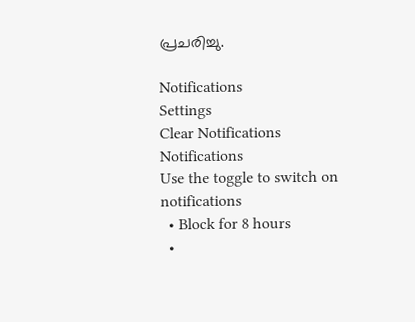പ്രചരിച്ചു.

Notifications
Settings
Clear Notifications
Notifications
Use the toggle to switch on notifications
  • Block for 8 hours
  •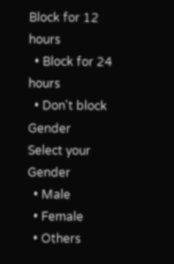Block for 12 hours
  • Block for 24 hours
  • Don't block
Gender
Select your Gender
  • Male
  • Female
  • Others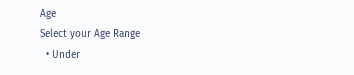Age
Select your Age Range
  • Under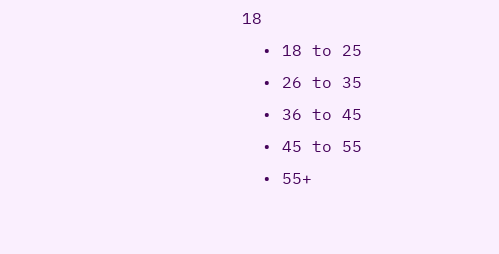18
  • 18 to 25
  • 26 to 35
  • 36 to 45
  • 45 to 55
  • 55+